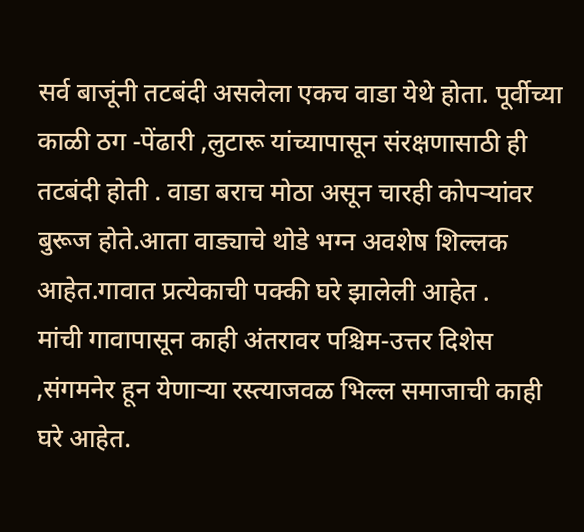सर्व बाजूंनी तटबंदी असलेला एकच वाडा येथे होता. पूर्वीच्या काळी ठग -पेंढारी ,लुटारू यांच्यापासून संरक्षणासाठी ही तटबंदी होती . वाडा बराच मोठा असून चारही कोपऱ्यांवर बुरूज होते.आता वाड्याचे थोडे भग्न अवशेष शिल्लक आहेत.गावात प्रत्येकाची पक्की घरे झालेली आहेत .
मांची गावापासून काही अंतरावर पश्चिम-उत्तर दिशेस ,संगमनेर हून येणाऱ्या रस्त्याजवळ भिल्ल समाजाची काही घरे आहेत.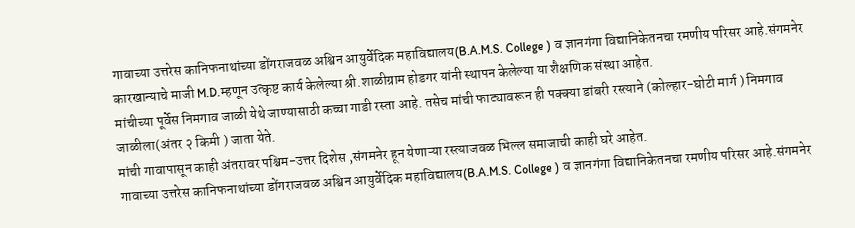गावाच्या उत्तरेस कानिफनाथांच्या डोंगराजवळ अश्विन आयुर्वेदिक महाविद्यालय(B.A.M.S. College ) व ज्ञानगंगा विद्यानिकेतनचा रमणीय परिसर आहे.संगमनेर कारखान्याचे माजी M.D.म्हणून उत्कृष्ट कार्य केलेल्या श्री.शाळीग्राम होडगर यांनी स्थापन केलेल्या या शैक्षणिक संस्था आहेत.
मांचीच्या पूर्वेस निमगाव जाळी येथे जाण्यासाठी कच्चा गाडी रस्ता आहे. तसेच मांची फाट्यावरून ही पक्क्या डांबरी रस्त्याने (कोल्हार-घोटी मार्ग ) निमगाव जाळीला(अंतर २ किमी ) जाता येते.
मांची गावापासून काही अंतरावर पश्चिम-उत्तर दिशेस ,संगमनेर हून येणाऱ्या रस्त्याजवळ भिल्ल समाजाची काही घरे आहेत.
गावाच्या उत्तरेस कानिफनाथांच्या डोंगराजवळ अश्विन आयुर्वेदिक महाविद्यालय(B.A.M.S. College ) व ज्ञानगंगा विद्यानिकेतनचा रमणीय परिसर आहे.संगमनेर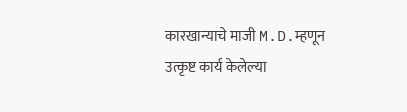कारखान्याचे माजी M.D.म्हणून उत्कृष्ट कार्य केलेल्या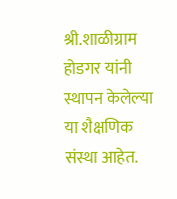श्री.शाळीग्राम होडगर यांनी स्थापन केलेल्या या शैक्षणिक संस्था आहेत.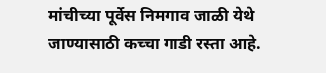मांचीच्या पूर्वेस निमगाव जाळी येथे जाण्यासाठी कच्चा गाडी रस्ता आहे.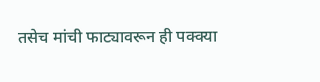तसेच मांची फाट्यावरून ही पक्क्या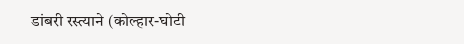डांबरी रस्त्याने (कोल्हार-घोटी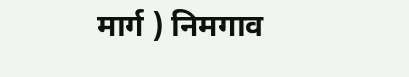मार्ग ) निमगाव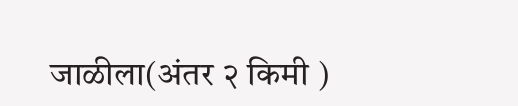जाळीला(अंतर २ किमी )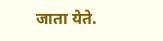जाता येते.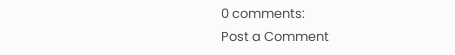0 comments:
Post a Comment